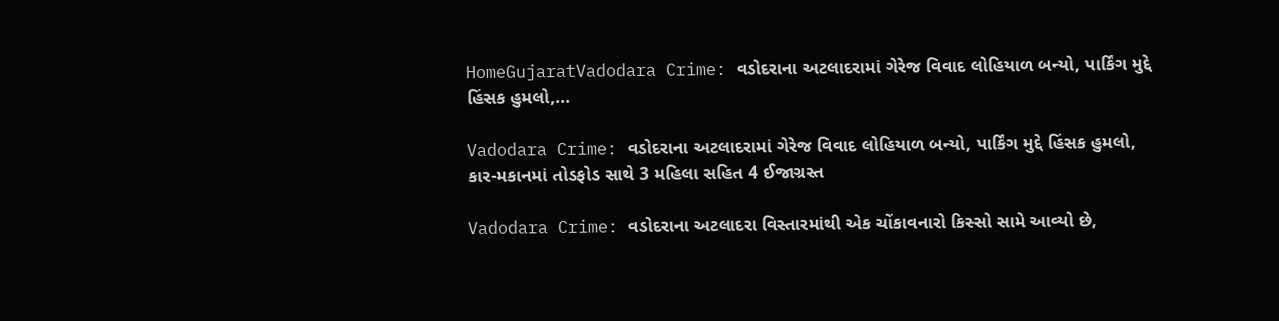HomeGujaratVadodara Crime: વડોદરાના અટલાદરામાં ગેરેજ વિવાદ લોહિયાળ બન્યો, પાર્કિંગ મુદ્દે હિંસક હુમલો,...

Vadodara Crime: વડોદરાના અટલાદરામાં ગેરેજ વિવાદ લોહિયાળ બન્યો, પાર્કિંગ મુદ્દે હિંસક હુમલો, કાર-મકાનમાં તોડફોડ સાથે 3 મહિલા સહિત 4 ઈજાગ્રસ્ત

Vadodara Crime: વડોદરાના અટલાદરા વિસ્તારમાંથી એક ચોંકાવનારો કિસ્સો સામે આવ્યો છે,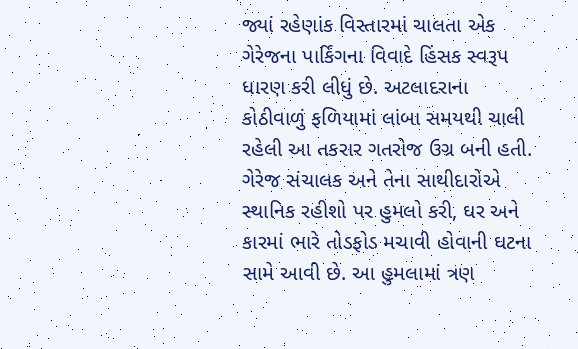જ્યાં રહેણાંક વિસ્તારમાં ચાલતા એક ગેરેજના પાર્કિંગના વિવાદે હિંસક સ્વરૂપ ધારણ કરી લીધું છે. અટલાદરાના કોઠીવાળું ફળિયામાં લાંબા સમયથી ચાલી રહેલી આ તકરાર ગતરોજ ઉગ્ર બની હતી. ગેરેજ સંચાલક અને તેના સાથીદારોએ સ્થાનિક રહીશો પર હુમલો કરી, ઘર અને કારમાં ભારે તોડફોડ મચાવી હોવાની ઘટના સામે આવી છે. આ હુમલામાં ત્રણ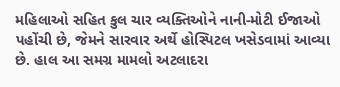મહિલાઓ સહિત કુલ ચાર વ્યક્તિઓને નાની-મોટી ઈજાઓ પહોંચી છે, જેમને સારવાર અર્થે હોસ્પિટલ ખસેડવામાં આવ્યા છે. હાલ આ સમગ્ર મામલો અટલાદરા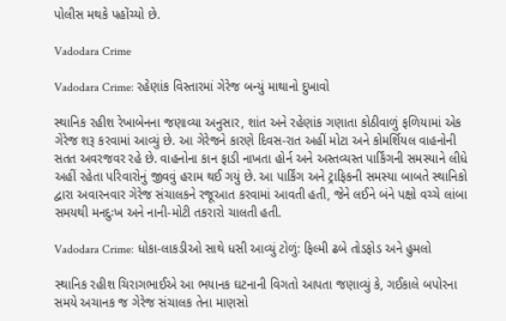પોલીસ મથકે પહોંચ્યો છે.

Vadodara Crime

Vadodara Crime: રહેણાંક વિસ્તારમાં ગેરેજ બન્યું માથાનો દુખાવો

સ્થાનિક રહીશ રેખાબેનના જણાવ્યા અનુસાર, શાંત અને રહેણાંક ગણાતા કોઠીવાળું ફળિયામાં એક ગેરેજ શરૂ કરવામાં આવ્યું છે. આ ગેરેજને કારણે દિવસ-રાત અહીં મોટા અને કોમર્શિયલ વાહનોની સતત અવરજવર રહે છે. વાહનોના કાન ફાડી નાખતા હોર્ન અને અસ્તવ્યસ્ત પાર્કિંગની સમસ્યાને લીધે અહીં રહેતા પરિવારોનું જીવવું હરામ થઈ ગયું છે. આ પાર્કિંગ અને ટ્રાફિકની સમસ્યા બાબતે સ્થાનિકો દ્વારા અવારનવાર ગેરેજ સંચાલકને રજૂઆત કરવામાં આવતી હતી, જેને લઈને બંને પક્ષો વચ્ચે લાંબા સમયથી મનદુઃખ અને નાની-મોટી તકરારો ચાલતી હતી.

Vadodara Crime: ધોકા-લાકડીઓ સાથે ધસી આવ્યું ટોળું: ફિલ્મી ઢબે તોડફોડ અને હુમલો

સ્થાનિક રહીશ ચિરાગભાઈએ આ ભયાનક ઘટનાની વિગતો આપતા જણાવ્યું કે, ગઈકાલે બપોરના સમયે અચાનક જ ગેરેજ સંચાલક તેના માણસો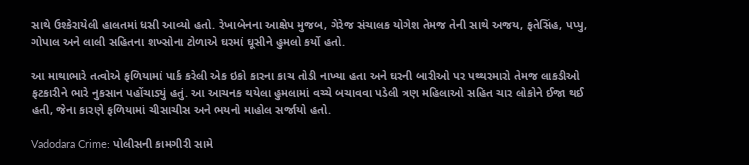સાથે ઉશ્કેરાયેલી હાલતમાં ધસી આવ્યો હતો. રેખાબેનના આક્ષેપ મુજબ, ગેરેજ સંચાલક યોગેશ તેમજ તેની સાથે અજય, ફતેસિંહ, પપ્પુ, ગોપાલ અને લાલી સહિતના શખ્સોના ટોળાએ ઘરમાં ઘૂસીને હુમલો કર્યો હતો.

આ માથાભારે તત્વોએ ફળિયામાં પાર્ક કરેલી એક ઇકો કારના કાચ તોડી નાખ્યા હતા અને ઘરની બારીઓ પર પથ્થરમારો તેમજ લાકડીઓ ફટકારીને ભારે નુકસાન પહોંચાડ્યું હતું. આ આચનક થયેલા હુમલામાં વચ્ચે બચાવવા પડેલી ત્રણ મહિલાઓ સહિત ચાર લોકોને ઈજા થઈ હતી, જેના કારણે ફળિયામાં ચીસાચીસ અને ભયનો માહોલ સર્જાયો હતો.

Vadodara Crime: પોલીસની કામગીરી સામે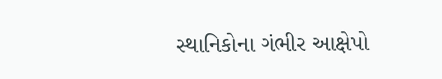સ્થાનિકોના ગંભીર આક્ષેપો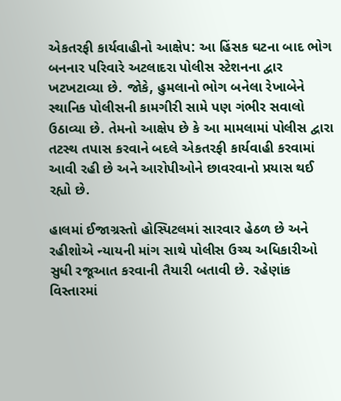એકતરફી કાર્યવાહીનો આક્ષેપ: આ હિંસક ઘટના બાદ ભોગ બનનાર પરિવારે અટલાદરા પોલીસ સ્ટેશનના દ્વાર ખટખટાવ્યા છે. જોકે, હુમલાનો ભોગ બનેલા રેખાબેને સ્થાનિક પોલીસની કામગીરી સામે પણ ગંભીર સવાલો ઉઠાવ્યા છે. તેમનો આક્ષેપ છે કે આ મામલામાં પોલીસ દ્વારા તટસ્થ તપાસ કરવાને બદલે એકતરફી કાર્યવાહી કરવામાં આવી રહી છે અને આરોપીઓને છાવરવાનો પ્રયાસ થઈ રહ્યો છે.

હાલમાં ઈજાગ્રસ્તો હોસ્પિટલમાં સારવાર હેઠળ છે અને રહીશોએ ન્યાયની માંગ સાથે પોલીસ ઉચ્ચ અધિકારીઓ સુધી રજૂઆત કરવાની તૈયારી બતાવી છે. રહેણાંક વિસ્તારમાં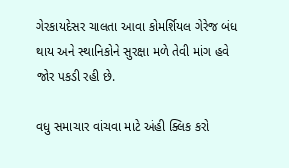ગેરકાયદેસર ચાલતા આવા કોમર્શિયલ ગેરેજ બંધ થાય અને સ્થાનિકોને સુરક્ષા મળે તેવી માંગ હવે જોર પકડી રહી છે.

વધુ સમાચાર વાંચવા માટે અંહી ક્લિક કરો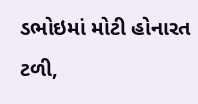ડભોઇમાં મોટી હોનારત ટળી,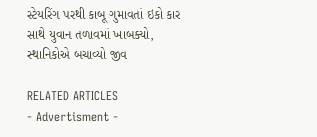સ્ટેયરિંગ પરથી કાબૂ ગુમાવતાં ઇકો કાર સાથે યુવાન તળાવમાં ખાબક્યો, સ્થાનિકોએ બચાવ્યો જીવ

RELATED ARTICLES
- Advertisment -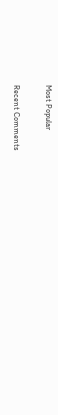Most Popular

Recent Comments